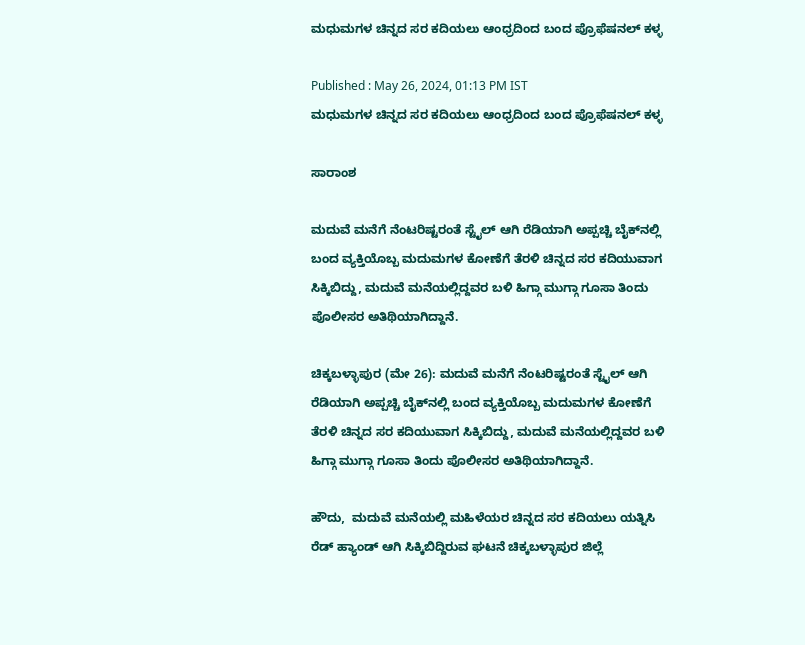ಮಧುಮಗಳ ಚಿನ್ನದ ಸರ ಕದಿಯಲು ಆಂಧ್ರದಿಂದ ಬಂದ ಪ್ರೊಫೆಷನಲ್ ಕಳ್ಳ

Published : May 26, 2024, 01:13 PM IST
ಮಧುಮಗಳ ಚಿನ್ನದ ಸರ ಕದಿಯಲು ಆಂಧ್ರದಿಂದ ಬಂದ ಪ್ರೊಫೆಷನಲ್ ಕಳ್ಳ

ಸಾರಾಂಶ

ಮದುವೆ ಮನೆಗೆ ನೆಂಟರಿಷ್ಟರಂತೆ ಸ್ಟೈಲ್‌ ಆಗಿ ರೆಡಿಯಾಗಿ ಅಪ್ಪಚ್ಚಿ ಬೈಕ್‌ನಲ್ಲಿ ಬಂದ ವ್ಯಕ್ತಿಯೊಬ್ಬ ಮದುಮಗಳ ಕೋಣೆಗೆ ತೆರಳಿ ಚಿನ್ನದ ಸರ ಕದಿಯುವಾಗ ಸಿಕ್ಕಿಬಿದ್ದು, ಮದುವೆ ಮನೆಯಲ್ಲಿದ್ದವರ ಬಳಿ ಹಿಗ್ಗಾ ಮುಗ್ಗಾ ಗೂಸಾ ತಿಂದು ಪೊಲೀಸರ ಅತಿಥಿಯಾಗಿದ್ದಾನೆ.

ಚಿಕ್ಕಬಳ್ಳಾಪುರ (ಮೇ 26): ಮದುವೆ ಮನೆಗೆ ನೆಂಟರಿಷ್ಟರಂತೆ ಸ್ಟೈಲ್‌ ಆಗಿ ರೆಡಿಯಾಗಿ ಅಪ್ಪಚ್ಚಿ ಬೈಕ್‌ನಲ್ಲಿ ಬಂದ ವ್ಯಕ್ತಿಯೊಬ್ಬ ಮದುಮಗಳ ಕೋಣೆಗೆ ತೆರಳಿ ಚಿನ್ನದ ಸರ ಕದಿಯುವಾಗ ಸಿಕ್ಕಿಬಿದ್ದು, ಮದುವೆ ಮನೆಯಲ್ಲಿದ್ದವರ ಬಳಿ ಹಿಗ್ಗಾ ಮುಗ್ಗಾ ಗೂಸಾ ತಿಂದು ಪೊಲೀಸರ ಅತಿಥಿಯಾಗಿದ್ದಾನೆ.

ಹೌದು,  ಮದುವೆ ಮನೆಯಲ್ಲಿ ಮಹಿಳೆಯರ ಚಿನ್ನದ ಸರ ಕದಿಯಲು ಯತ್ನಿಸಿ ರೆಡ್‌ ಹ್ಯಾಂಡ್‌ ಆಗಿ ಸಿಕ್ಕಿಬಿದ್ದಿರುವ ಘಟನೆ ಚಿಕ್ಕಬಳ್ಳಾಪುರ ಜಿಲ್ಲೆ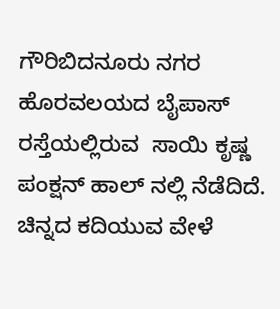ಗೌರಿಬಿದನೂರು ನಗರ ಹೊರವಲಯದ ಬೈಪಾಸ್ ರಸ್ತೆಯಲ್ಲಿರುವ  ಸಾಯಿ ಕೃಷ್ಣ ಪಂಕ್ಷನ್ ಹಾಲ್ ನಲ್ಲಿ ನೆಡೆದಿದೆ. ಚಿನ್ನದ ಕದಿಯುವ ವೇಳೆ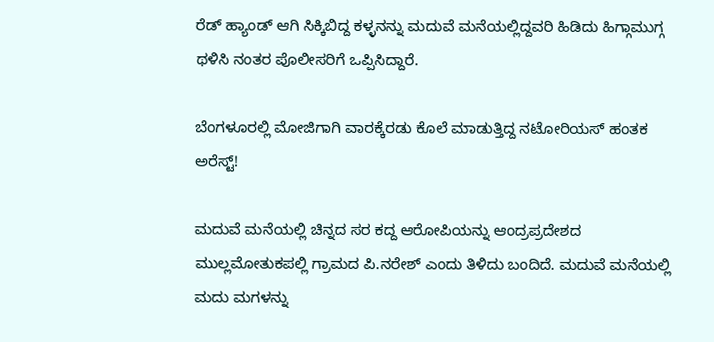ರೆಡ್ ಹ್ಯಾಂಡ್ ಆಗಿ ಸಿಕ್ಕಿಬಿದ್ದ ಕಳ್ಳನನ್ನು ಮದುವೆ ಮನೆಯಲ್ಲಿದ್ದವರಿ ಹಿಡಿದು ಹಿಗ್ಗಾಮುಗ್ಗ ಥಳಿಸಿ ನಂತರ ಪೊಲೀಸರಿಗೆ ಒಪ್ಪಿಸಿದ್ದಾರೆ.

ಬೆಂಗಳೂರಲ್ಲಿ ಮೋಜಿಗಾಗಿ ವಾರಕ್ಕೆರಡು ಕೊಲೆ ಮಾಡುತ್ತಿದ್ದ ನಟೋರಿಯಸ್ ಹಂತಕ ಅರೆಸ್ಟ್!

ಮದುವೆ ಮನೆಯಲ್ಲಿ ಚಿನ್ನದ ಸರ ಕದ್ದ ಆರೋಪಿಯನ್ನು ಆಂದ್ರಪ್ರದೇಶದ ಮುಲ್ಲಮೋತುಕಪಲ್ಲಿ ಗ್ರಾಮದ ಪಿ.ನರೇಶ್ ಎಂದು ತಿಳಿದು ಬಂದಿದೆ. ಮದುವೆ ಮನೆಯಲ್ಲಿ ಮದು ಮಗಳನ್ನು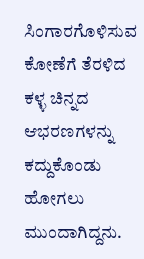ಸಿಂಗಾರಗೊಳಿಸುವ ಕೋಣೆಗೆ ತೆರಳಿದ ಕಳ್ಳ ಚಿನ್ನದ ಆಭರಣಗಳನ್ನು ಕದ್ದುಕೊಂಡು ಹೋಗಲು ಮುಂದಾಗಿದ್ದನು.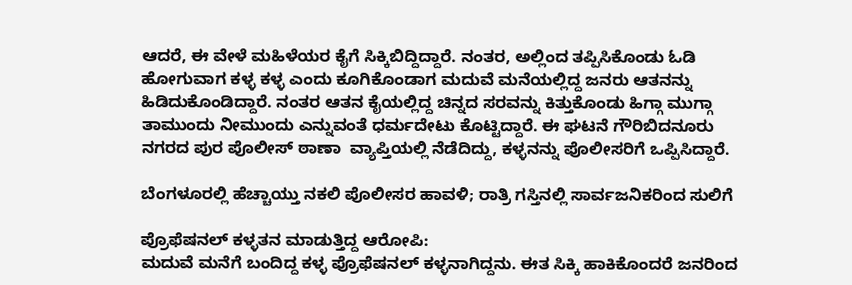ಆದರೆ, ಈ ವೇಳೆ ಮಹಿಳೆಯರ ಕೈಗೆ ಸಿಕ್ಕಿಬಿದ್ದಿದ್ದಾರೆ. ನಂತರ, ಅಲ್ಲಿಂದ ತಪ್ಪಿಸಿಕೊಂಡು ಓಡಿ ಹೋಗುವಾಗ ಕಳ್ಳ ಕಳ್ಳ ಎಂದು ಕೂಗಿಕೊಂಡಾಗ ಮದುವೆ ಮನೆಯಲ್ಲಿದ್ದ ಜನರು ಆತನನ್ನು ಹಿಡಿದುಕೊಂಡಿದ್ದಾರೆ. ನಂತರ ಆತನ ಕೈಯಲ್ಲಿದ್ದ ಚಿನ್ನದ ಸರವನ್ನು ಕಿತ್ತುಕೊಂಡು ಹಿಗ್ಗಾ ಮುಗ್ಗಾ ತಾಮುಂದು ನೀಮುಂದು ಎನ್ನುವಂತೆ ಧರ್ಮದೇಟು ಕೊಟ್ಟಿದ್ದಾರೆ. ಈ ಘಟನೆ ಗೌರಿಬಿದನೂರು  ನಗರದ ಪುರ ಪೊಲೀಸ್ ಠಾಣಾ  ವ್ಯಾಪ್ತಿಯಲ್ಲಿ ನೆಡೆದಿದ್ದು, ಕಳ್ಳನನ್ನು ಪೊಲೀಸರಿಗೆ ಒಪ್ಪಿಸಿದ್ದಾರೆ.

ಬೆಂಗಳೂರಲ್ಲಿ ಹೆಚ್ಚಾಯ್ತು ನಕಲಿ ಪೊಲೀಸರ ಹಾವಳಿ; ರಾತ್ರಿ ಗಸ್ತಿನಲ್ಲಿ ಸಾರ್ವಜನಿಕರಿಂದ ಸುಲಿಗೆ

ಪ್ರೊಫೆಷನಲ್ ಕಳ್ಳತನ ಮಾಡುತ್ತಿದ್ದ ಆರೋಪಿ:
ಮದುವೆ ಮನೆಗೆ ಬಂದಿದ್ದ ಕಳ್ಳ ಪ್ರೊಫೆಷನಲ್ ಕಳ್ಳನಾಗಿದ್ದನು. ಈತ ಸಿಕ್ಕಿ ಹಾಕಿಕೊಂದರೆ ಜನರಿಂದ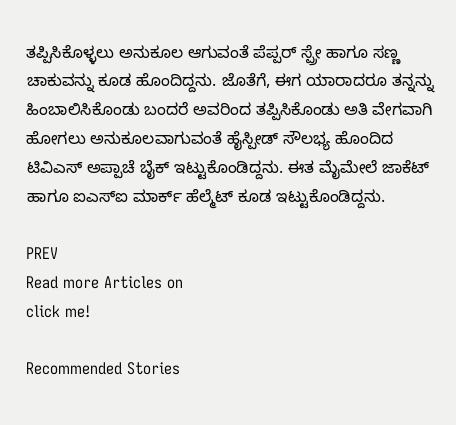ತಪ್ಪಿಸಿಕೊಳ್ಳಲು ಅನುಕೂಲ ಆಗುವಂತೆ ಪೆಪ್ಪರ್ ಸ್ಪ್ರೇ ಹಾಗೂ ಸಣ್ಣ ಚಾಕುವನ್ನು ಕೂಡ ಹೊಂದಿದ್ದನು. ಜೊತೆಗೆ, ಈಗ ಯಾರಾದರೂ ತನ್ನನ್ನು ಹಿಂಬಾಲಿಸಿಕೊಂಡು ಬಂದರೆ ಅವರಿಂದ ತಪ್ಪಿಸಿಕೊಂಡು ಅತಿ ವೇಗವಾಗಿ ಹೋಗಲು ಅನುಕೂಲವಾಗುವಂತೆ ಹೈಸ್ಪೀಡ್ ಸೌಲಭ್ಯ ಹೊಂದಿದ ಟಿವಿಎಸ್ ಅಪ್ಪಾಚೆ ಬೈಕ್ ಇಟ್ಟುಕೊಂಡಿದ್ದನು. ಈತ ಮೈಮೇಲೆ ಜಾಕೆಟ್ ಹಾಗೂ ಐಎಸ್‌ಐ ಮಾರ್ಕ್ ಹೆಲ್ಮೆಟ್ ಕೂಡ ಇಟ್ಟುಕೊಂಡಿದ್ದನು.

PREV
Read more Articles on
click me!

Recommended Stories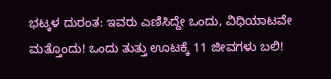ಭಟ್ಕಳ ದುರಂತ: ಇವರು ಎಣಿಸಿದ್ದೇ ಒಂದು, ವಿಧಿಯಾಟವೇ ಮತ್ತೊಂದು! ಒಂದು ತುತ್ತು ಊಟಕ್ಕೆ 11 ಜೀವಗಳು ಬಲಿ!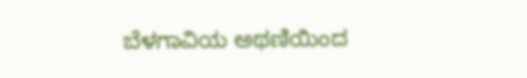ಬೆಳಗಾವಿಯ ಅಥಣಿಯಿಂದ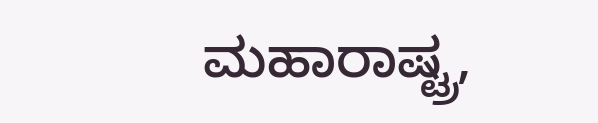ಮಹಾರಾಷ್ಟ್ರ,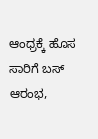ಆಂಧ್ರಕ್ಕೆ ಹೊಸ ಸಾರಿಗೆ ಬಸ್ ಆರಂಭ,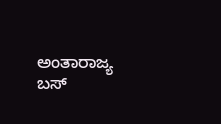ಅಂತಾರಾಜ್ಯ ಬಸ್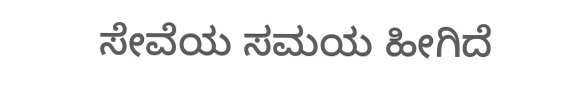ಸೇವೆಯ ಸಮಯ ಹೀಗಿದೆ